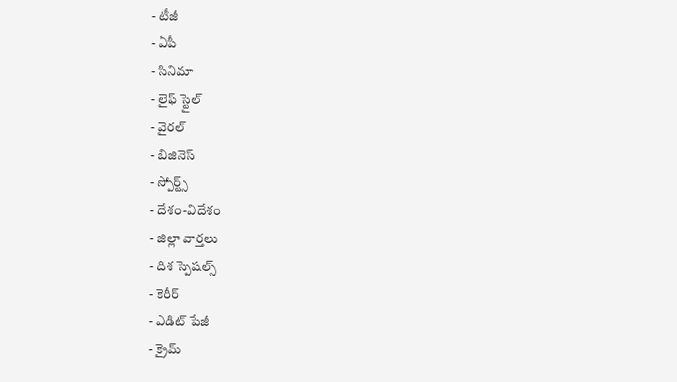- టీజీ
- ఏపీ
- సినిమా
- లైఫ్ స్టైల్
- వైరల్
- బిజినెస్
- స్పోర్ట్స్
- దేశం-విదేశం
- జిల్లా వార్తలు
- దిశ స్పెషల్స్
- కెరీర్
- ఎడిట్ పేజీ
- క్రైమ్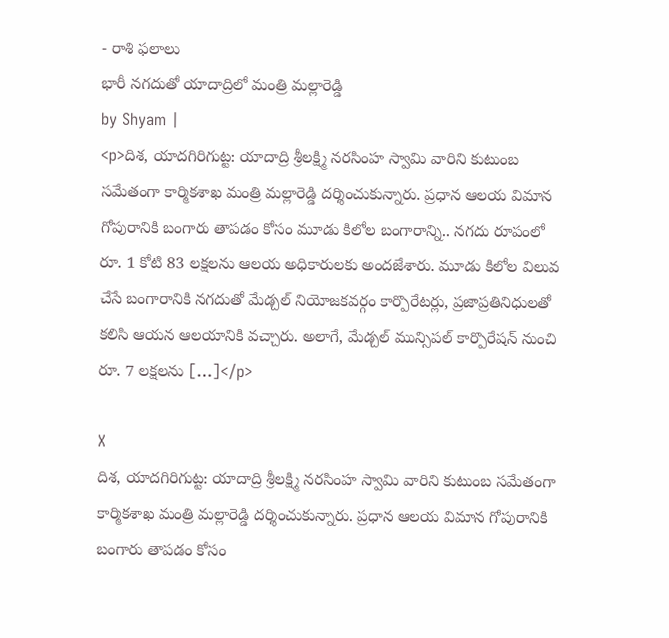- రాశి ఫలాలు
భారీ నగదుతో యాదాద్రిలో మంత్రి మల్లారెడ్డి
by Shyam |
<p>దిశ, యాదగిరిగుట్ట: యాదాద్రి శ్రీలక్ష్మి నరసింహ స్వామి వారిని కుటుంబ సమేతంగా కార్మికశాఖ మంత్రి మల్లారెడ్డి దర్శించుకున్నారు. ప్రధాన ఆలయ విమాన గోపురానికి బంగారు తాపడం కోసం మూడు కిలోల బంగారాన్ని.. నగదు రూపంలో రూ. 1 కోటి 83 లక్షలను ఆలయ అధికారులకు అందజేశారు. మూడు కిలోల విలువ చేసే బంగారానికి నగదుతో మేడ్చల్ నియోజకవర్గం కార్పొరేటర్లు, ప్రజాప్రతినిధులతో కలిసి ఆయన ఆలయానికి వచ్చారు. అలాగే, మేడ్చల్ మున్సిపల్ కార్పొరేషన్ నుంచి రూ. 7 లక్షలను […]</p>

X
దిశ, యాదగిరిగుట్ట: యాదాద్రి శ్రీలక్ష్మి నరసింహ స్వామి వారిని కుటుంబ సమేతంగా కార్మికశాఖ మంత్రి మల్లారెడ్డి దర్శించుకున్నారు. ప్రధాన ఆలయ విమాన గోపురానికి బంగారు తాపడం కోసం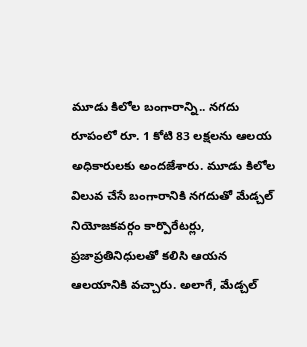మూడు కిలోల బంగారాన్ని.. నగదు రూపంలో రూ. 1 కోటి 83 లక్షలను ఆలయ అధికారులకు అందజేశారు. మూడు కిలోల విలువ చేసే బంగారానికి నగదుతో మేడ్చల్ నియోజకవర్గం కార్పొరేటర్లు, ప్రజాప్రతినిధులతో కలిసి ఆయన ఆలయానికి వచ్చారు. అలాగే, మేడ్చల్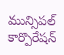మున్సిపల్ కార్పొరేషన్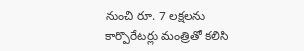నుంచి రూ. 7 లక్షలను కార్పొరేటర్లు మంత్రితో కలిసి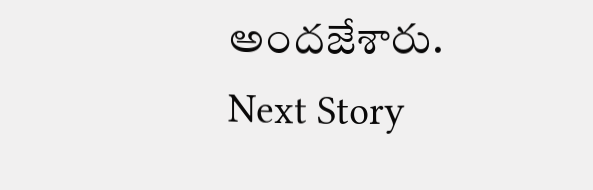అందజేశారు.
Next Story